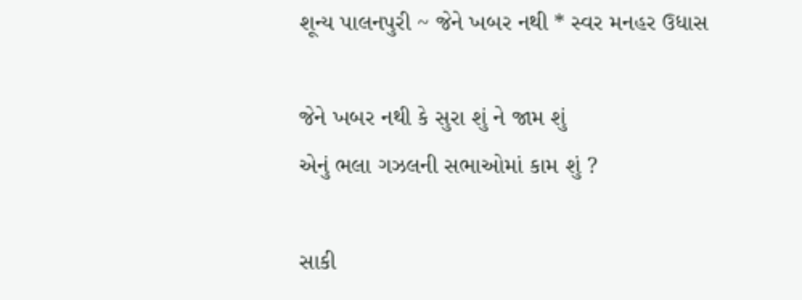શૂન્ય પાલનપુરી ~ જેને ખબર નથી * સ્વર મનહર ઉધાસ

જેને ખબર નથી કે સુરા શું ને જામ શું
એનું ભલા ગઝલની સભાઓમાં કામ શું ?

સાકી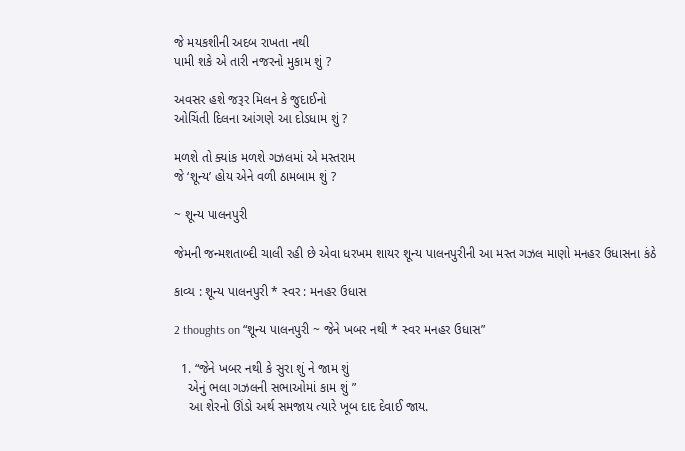જે મયકશીની અદબ રાખતા નથી
પામી શકે એ તારી નજરનો મુકામ શું ?

અવસર હશે જરૂર મિલન કે જુદાઈનો
ઓચિંતી દિલના આંગણે આ દોડધામ શું ?

મળશે તો ક્યાંક મળશે ગઝલમાં એ મસ્તરામ
જે ‘શૂન્ય’ હોય એને વળી ઠામબામ શું ?

~ શૂન્ય પાલનપુરી

જેમની જન્મશતાબ્દી ચાલી રહી છે એવા ધરખમ શાયર શૂન્ય પાલનપુરીની આ મસ્ત ગઝલ માણો મનહર ઉધાસના કંઠે

કાવ્ય : શૂન્ય પાલનપુરી * સ્વર : મનહર ઉધાસ

2 thoughts on “શૂન્ય પાલનપુરી ~ જેને ખબર નથી * સ્વર મનહર ઉધાસ”

  1. “જેને ખબર નથી કે સુરા શું ને જામ શું
    એનું ભલા ગઝલની સભાઓમાં કામ શું ”
    આ શેરનો ઊંડો અર્થ સમજાય ત્યારે ખૂબ દાદ દેવાઈ જાય.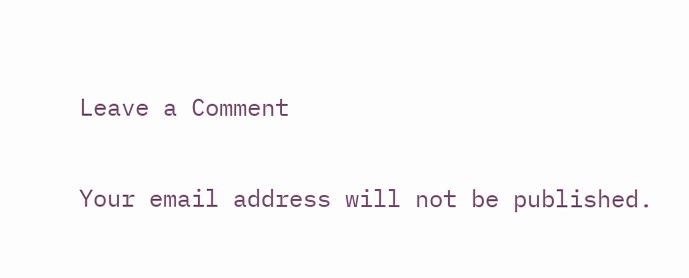Leave a Comment

Your email address will not be published.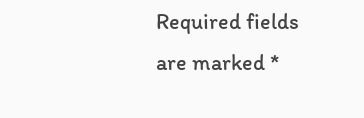Required fields are marked *